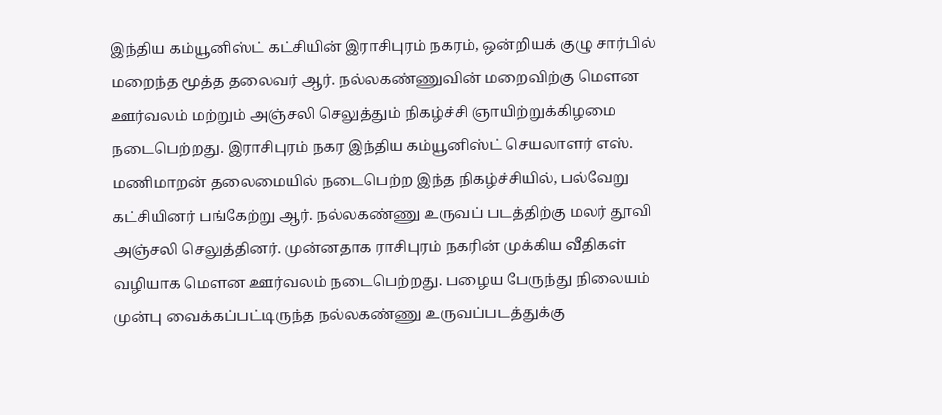இந்திய கம்யூனிஸ்ட் கட்சியின் இராசிபுரம் நகரம், ஒன்றியக் குழு சார்பில் மறைந்த மூத்த தலைவர் ஆர். நல்லகண்ணுவின் மறைவிற்கு மெளன ஊர்வலம் மற்றும் அஞ்சலி செலுத்தும் நிகழ்ச்சி ஞாயிற்றுக்கிழமை நடைபெற்றது. இராசிபுரம் நகர இந்திய கம்யூனிஸ்ட் செயலாளர் எஸ். மணிமாறன் தலைமையில் நடைபெற்ற இந்த நிகழ்ச்சியில், பல்வேறு கட்சியினர் பங்கேற்று ஆர். நல்லகண்ணு உருவப் படத்திற்கு மலர் தூவி அஞ்சலி செலுத்தினர். முன்னதாக ராசிபுரம் நகரின் முக்கிய வீதிகள் வழியாக மௌன ஊர்வலம் நடைபெற்றது. பழைய பேருந்து நிலையம் முன்பு வைக்கப்பட்டிருந்த நல்லகண்ணு உருவப்படத்துக்கு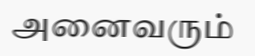அனைவரும்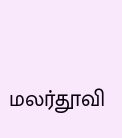மலர்தூவி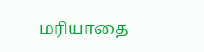மரியாதை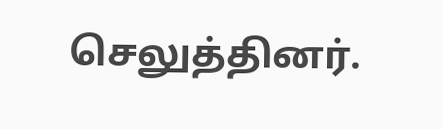செலுத்தினர்.